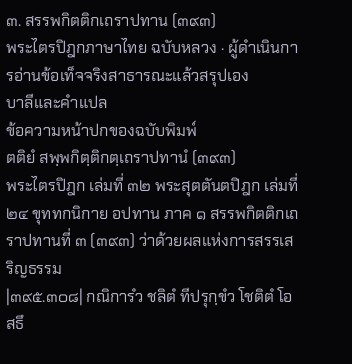๓. สรรพกิตติกเถราปทาน (๓๙๓)
พระไตรปิฎกภาษาไทย ฉบับหลวง · ผู้ดำเนินการอ่านข้อเท็จจริงสาธารณะแล้วสรุปเอง
บาลีและคำแปล
ข้อความหน้าปกของฉบับพิมพ์
ตติยํ สพฺพกิตฺติกตฺเถราปทานํ (๓๙๓)
พระไตรปิฎก เล่มที่ ๓๒ พระสุตตันตปิฎก เล่มที่ ๒๔ ขุททกนิกาย อปทาน ภาค ๑ สรรพกิตติกเถราปทานที่ ๓ (๓๙๓) ว่าด้วยผลแห่งการสรรเสริญธรรม
|๓๙๕.๓๐๘| กณิการํว ชลิตํ ทีปรุกฺขํว โชติตํ โอสธึ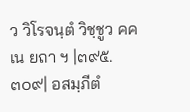ว วิโรจนฺตํ วิชฺชูว คคเน ยถา ฯ |๓๙๕.๓๐๙| อสมฺภีตํ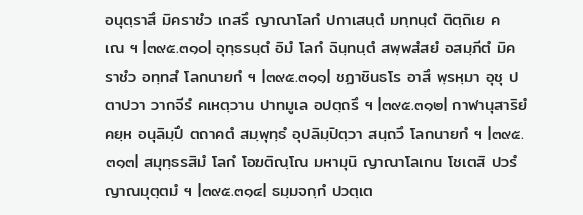อนุตฺราสึ มิคราชํว เกสรึ ญาณาโลกํ ปกาเสนฺตํ มทฺทนฺตํ ติตฺถิเย คเณ ฯ |๓๙๕.๓๑๐| อุทฺธรนฺตํ อิมํ โลกํ ฉินฺทนฺตํ สพฺพสํสยํ อสมฺภีตํ มิคราชํว อทฺทสํ โลกนายกํ ฯ |๓๙๕.๓๑๑| ชฏาชินธโร อาสึ พฺรหฺมา อุชุ ปตาปวา วากจีรํ คเหตฺวาน ปาทมูเล อปตฺถรึ ฯ |๓๙๕.๓๑๒| กาฬานุสาริยํ คยฺห อนุลิมฺปึ ตถาคตํ สมฺพุทฺธํ อุปลิมฺปิตฺวา สนฺถวึ โลกนายกํ ฯ |๓๙๕.๓๑๓| สมุทฺธรสิมํ โลกํ โอฆติณฺโณ มหามุนิ ญาณาโลเกน โชเตสิ ปวรํ ญาณมุตฺตมํ ฯ |๓๙๕.๓๑๔| ธมฺมจกฺกํ ปวตฺเต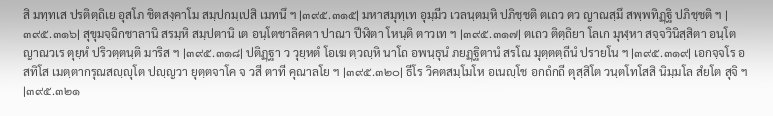สิ มทฺทเส ปรติตฺถิเย อุสโภ ชิตสงฺคาโม สมฺปกมฺเปสิ เมทนึ ฯ |๓๙๕.๓๑๕| มหาสมุทฺเท อุมฺมีว เวลนฺตมฺหิ ปภิชฺชติ ตเถว ตว ญาณสฺมึ สพฺพทิฏฺฐิ ปภิชฺชติ ฯ |๓๙๕.๓๑๖| สุขุมจฺฉิกชาลานิ สรมฺหิ สมฺปตานิ เต อนฺโตชาลิคตา ปาณา ปีฬิตา โหนฺติ ตาวเท ฯ |๓๙๕.๓๑๗| ตเถว ติตฺถิยา โลเก มุฬฺหา สจฺจวินิสฺสิตา อนฺโตญาณวเร ตุยฺหํ ปริวตฺตนฺติ มาริส ฯ |๓๙๕.๓๑๘| ปติฏฺฐา ว วุยฺหตํ โอเฆ ตฺวญฺหิ นาโถ อพนฺธุนํ ภยฏฺฐิตานํ สรโณ มุตฺตตฺถีนํ ปรายโน ฯ |๓๙๕.๓๑๙| เอกจฺจโร อสทิโส เมตฺตากรุณสญฺญุโต ปญฺญวา ยุตฺตจาโค จ วสี ตาที คุณาลโย ฯ |๓๙๕.๓๒๐| ธีโร วิคตสมฺโมโห อเนญฺโช อกถํกถี ตุสฺสิโต วนฺตโทโสสิ นิมฺมโล สํยโต สุจิ ฯ |๓๙๕.๓๒๑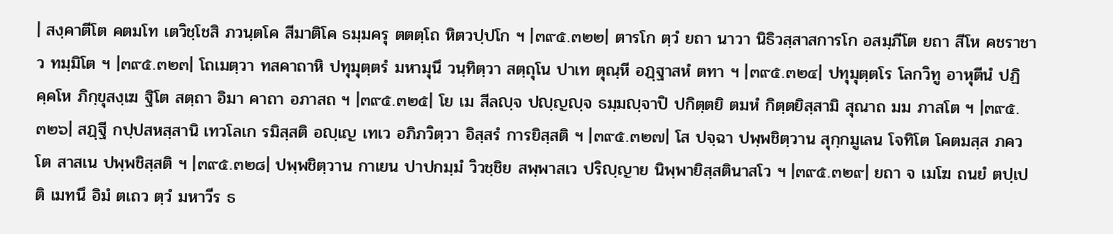| สงฺคาตีโต คตมโท เตวิชฺโชสิ ภวนฺตโค สีมาติโค ธมฺมครุ ตตตฺโถ หิตวปฺปโก ฯ |๓๙๕.๓๒๒| ตารโก ตฺวํ ยถา นาวา นิธิวสฺสาสการโก อสมฺภีโต ยถา สีโห คชราชาว ทมฺมิโต ฯ |๓๙๕.๓๒๓| โถเมตฺวา ทสคาถาหิ ปทุมุตฺตรํ มหามุนึ วนฺทิตฺวา สตฺถุโน ปาเท ตุณฺหี อฏฺฐาสหํ ตทา ฯ |๓๙๕.๓๒๔| ปทุมุตฺตโร โลกวิทู อาหุตีนํ ปฏิคฺคโห ภิกฺขุสงฺเฆ ฐิโต สตฺถา อิมา คาถา อภาสถ ฯ |๓๙๕.๓๒๕| โย เม สีลญฺจ ปญฺญญฺจ ธมฺมญฺจาปิ ปกิตฺตยิ ตมหํ กิตฺตยิสฺสามิ สุณาถ มม ภาสโต ฯ |๓๙๕.๓๒๖| สฏฺฐี กปฺปสหสฺสานิ เทวโลเก รมิสฺสติ อญฺเญ เทเว อภิภวิตฺวา อิสฺสรํ การยิสฺสติ ฯ |๓๙๕.๓๒๗| โส ปจฺฉา ปพฺพชิตฺวาน สุกฺกมูเลน โจทิโต โคตมสฺส ภควโต สาสเน ปพฺพชิสฺสติ ฯ |๓๙๕.๓๒๘| ปพฺพชิตฺวาน กาเยน ปาปกมฺมํ วิวชฺชิย สพฺพาสเว ปริญฺญาย นิพฺพายิสฺสตินาสโว ฯ |๓๙๕.๓๒๙| ยถา จ เมโฆ ถนยํ ตปฺเปติ เมทนึ อิมํ ตเถว ตฺวํ มหาวีร ธ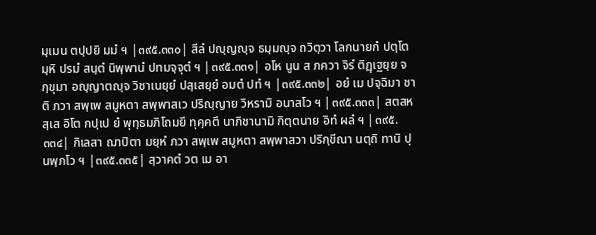มฺเมน ตปฺปยิ มมํ ฯ |๓๙๕.๓๓๐| สีลํ ปญฺญญฺจ ธมฺมญฺจ ถวิตฺวา โลกนายกํ ปตฺโตมฺหิ ปรมํ สนฺตํ นิพฺพานํ ปทมจฺจุตํ ฯ |๓๙๕.๓๓๑| อโห นูน ส ภควา จิรํ ติฏฺเฐยฺย จกฺขุมา อญฺญาตญฺจ วิชาเนยฺยํ ปสฺเสยฺยํ อมตํ ปทํ ฯ |๓๙๕.๓๓๒| อยํ เม ปจฺฉิมา ชาติ ภวา สพฺเพ สมูหตา สพฺพาสเว ปริญฺญาย วิหรามิ อนาสโว ฯ |๓๙๕.๓๓๓| สตสหสฺเส อิโต กปฺเป ยํ พุทฺธมภิโถมยึ ทุคฺคตึ นาภิชานามิ กิตฺตนาย อิทํ ผลํ ฯ |๓๙๕.๓๓๔| กิเลสา ฌาปิตา มยฺหํ ภวา สพฺเพ สมูหตา สพฺพาสวา ปริกฺขีณา นตฺถิ ทานิ ปุนพฺภโว ฯ |๓๙๕.๓๓๕| สฺวาคตํ วต เม อา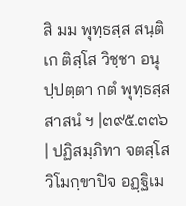สิ มม พุทฺธสฺส สนฺติเก ติสฺโส วิชฺชา อนุปฺปตฺตา กตํ พุทฺธสฺส สาสนํ ฯ |๓๙๕.๓๓๖| ปฏิสมฺภิทา จตสฺโส วิโมกฺขาปิจ อฏฺฐิเม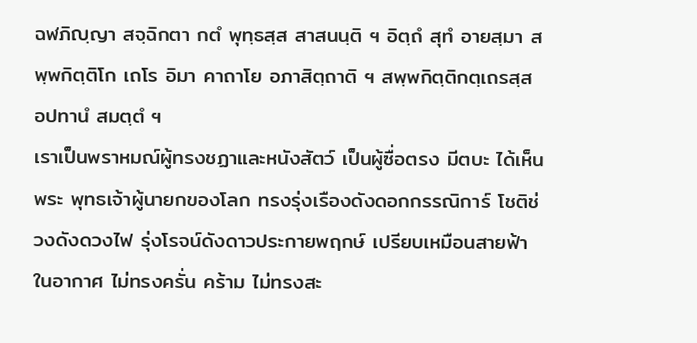ฉฬภิญฺญา สจฺฉิกตา กตํ พุทฺธสฺส สาสนนฺติ ฯ อิตฺถํ สุทํ อายสฺมา สพฺพกิตฺติโก เถโร อิมา คาถาโย อภาสิตฺถาติ ฯ สพฺพกิตฺติกตฺเถรสฺส อปทานํ สมตฺตํ ฯ
เราเป็นพราหมณ์ผู้ทรงชฏาและหนังสัตว์ เป็นผู้ซื่อตรง มีตบะ ได้เห็นพระ พุทธเจ้าผู้นายกของโลก ทรงรุ่งเรืองดังดอกกรรณิการ์ โชติช่วงดังดวงไฟ รุ่งโรจน์ดังดาวประกายพฤกษ์ เปรียบเหมือนสายฟ้าในอากาศ ไม่ทรงครั่น คร้าม ไม่ทรงสะ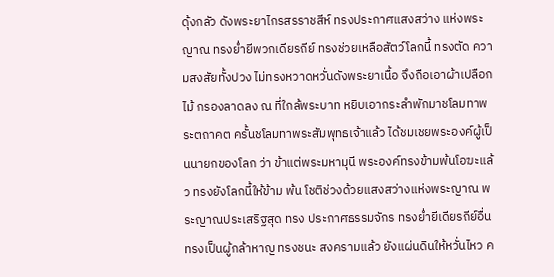ดุ้งกลัว ดังพระยาไกรสรราชสีห์ ทรงประกาศแสงสว่าง แห่งพระญาณ ทรงย่ำยีพวกเดียรถีย์ ทรงช่วยเหลือสัตว์โลกนี้ ทรงตัด ความสงสัยทั้งปวง ไม่ทรงหวาดหวั่นดังพระยาเนื้อ จึงถือเอาผ้าเปลือกไม้ กรองลาดลง ณ ที่ใกล้พระบาท หยิบเอากระลำพักมาชโลมทาพระตถาคต ครั้นชโลมทาพระสัมพุทธเจ้าแล้ว ได้ชมเชยพระองค์ผู้เป็นนายกของโลก ว่า ข้าแต่พระมหามุนี พระองค์ทรงข้ามพ้นโอฆะแล้ว ทรงยังโลกนี้ให้ข้าม พ้น โชติช่วงด้วยแสงสว่างแห่งพระญาณ พระญาณประเสริฐสุด ทรง ประกาศธรรมจักร ทรงย่ำยีเดียรถีย์อื่น ทรงเป็นผู้กล้าหาญ ทรงชนะ สงครามแล้ว ยังแผ่นดินให้หวั่นไหว ค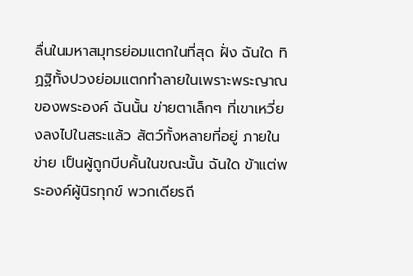ลื่นในมหาสมุทรย่อมแตกในที่สุด ฝั่ง ฉันใด ทิฏฐิทั้งปวงย่อมแตกทำลายในเพราะพระญาณของพระองค์ ฉันนั้น ข่ายตาเล็กๆ ที่เขาเหวี่ยงลงไปในสระแล้ว สัตว์ทั้งหลายที่อยู่ ภายในข่าย เป็นผู้ถูกบีบคั้นในขณะนั้น ฉันใด ข้าแต่พระองค์ผู้นิรทุกข์ พวกเดียรถี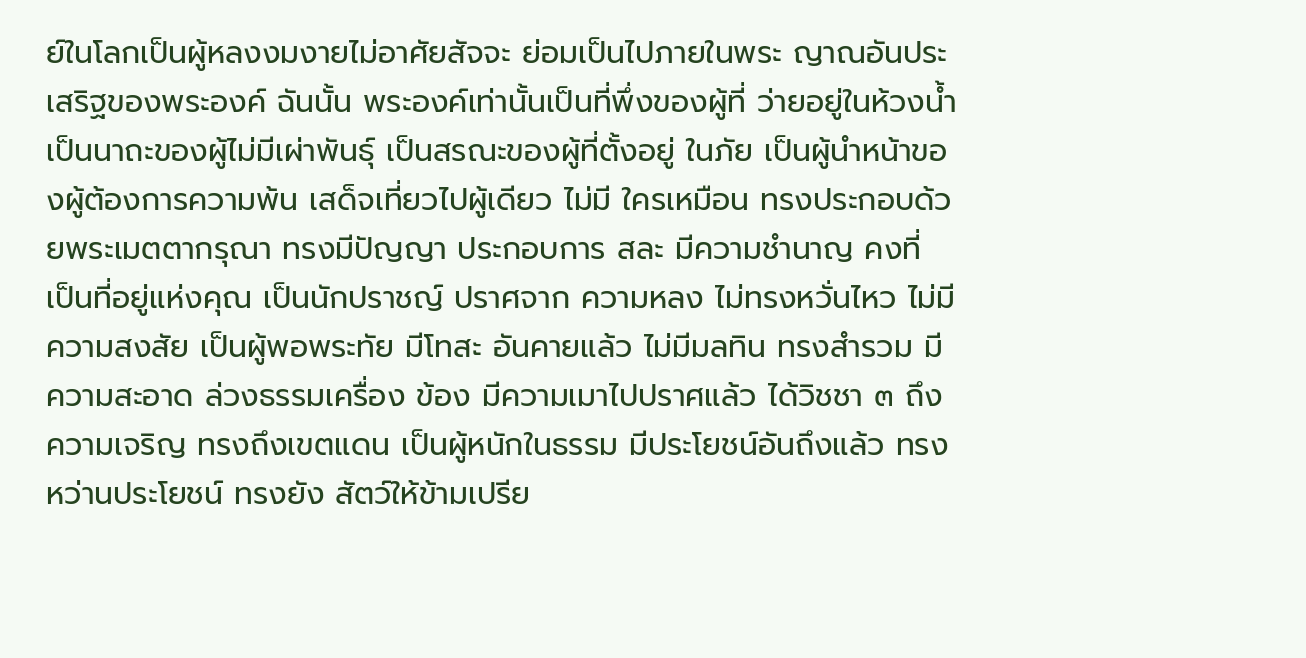ย์ในโลกเป็นผู้หลงงมงายไม่อาศัยสัจจะ ย่อมเป็นไปภายในพระ ญาณอันประเสริฐของพระองค์ ฉันนั้น พระองค์เท่านั้นเป็นที่พึ่งของผู้ที่ ว่ายอยู่ในห้วงน้ำ เป็นนาถะของผู้ไม่มีเผ่าพันธุ์ เป็นสรณะของผู้ที่ตั้งอยู่ ในภัย เป็นผู้นำหน้าของผู้ต้องการความพ้น เสด็จเที่ยวไปผู้เดียว ไม่มี ใครเหมือน ทรงประกอบด้วยพระเมตตากรุณา ทรงมีปัญญา ประกอบการ สละ มีความชำนาญ คงที่ เป็นที่อยู่แห่งคุณ เป็นนักปราชญ์ ปราศจาก ความหลง ไม่ทรงหวั่นไหว ไม่มีความสงสัย เป็นผู้พอพระทัย มีโทสะ อันคายแล้ว ไม่มีมลทิน ทรงสำรวม มีความสะอาด ล่วงธรรมเครื่อง ข้อง มีความเมาไปปราศแล้ว ได้วิชชา ๓ ถึงความเจริญ ทรงถึงเขตแดน เป็นผู้หนักในธรรม มีประโยชน์อันถึงแล้ว ทรงหว่านประโยชน์ ทรงยัง สัตว์ให้ข้ามเปรีย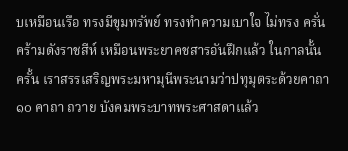บเหมือนเรือ ทรงมีขุมทรัพย์ ทรงทำความเบาใจ ไม่ทรง ครั่นคร้ามดังราชสีห์ เหมือนพระยาคชสารอันฝึกแล้ว ในกาลนั้น ครั้น เราสรรเสริญพระมหามุนีพระนามว่าปทุมุตระด้วยคาถา ๑๐ คาถา ถวาย บังคมพระบาทพระศาสดาแล้ว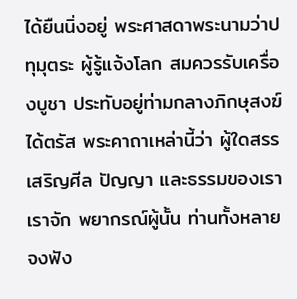ได้ยืนนิ่งอยู่ พระศาสดาพระนามว่าปทุมุตระ ผู้รู้แจ้งโลก สมควรรับเครื่องบูชา ประทับอยู่ท่ามกลางภิกษุสงฆ์ ได้ตรัส พระคาถาเหล่านี้ว่า ผู้ใดสรรเสริญศีล ปัญญา และธรรมของเรา เราจัก พยากรณ์ผู้นั้น ท่านทั้งหลายจงฟัง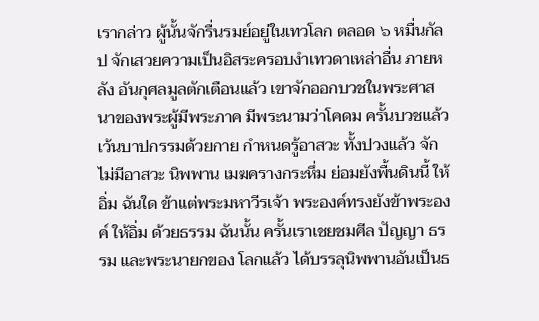เรากล่าว ผู้นั้นจักรื่นรมย์อยู่ในเทวโลก ตลอด ๖ หมื่นกัลป จักเสวยความเป็นอิสระครอบงำเทวดาเหล่าอื่น ภายหลัง อันกุศลมูลตักเตือนแล้ว เขาจักออกบวชในพระศาสนาของพระผู้มีพระภาค มีพระนามว่าโคดม ครั้นบวชแล้ว เว้นบาปกรรมด้วยกาย กำหนดรู้อาสวะ ทั้งปวงแล้ว จักไม่มีอาสวะ นิพพาน เมฆครางกระหึ่ม ย่อมยังพื้นดินนี้ ให้อิ่ม ฉันใด ข้าแต่พระมหาวีรเจ้า พระองค์ทรงยังข้าพระองค์ ให้อิ่ม ด้วยธรรม ฉันนั้น ครั้นเราเชยชมศีล ปัญญา ธรรม และพระนายกของ โลกแล้ว ได้บรรลุนิพพานอันเป็นธ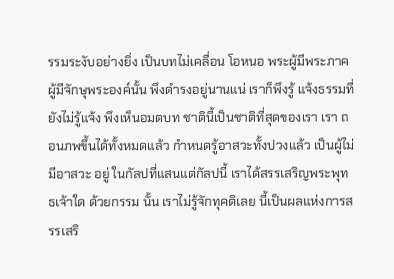รรมระงับอย่างยิ่ง เป็นบทไม่เคลื่อน โอหนอ พระผู้มีพระภาคผู้มีจักษุพระองค์นั้น พึงดำรงอยู่นานแน่ เราก็พึงรู้ แจ้งธรรมที่ยังไม่รู้แจ้ง พึงเห็นอมตบท ชาตินี้เป็นชาติที่สุดของเรา เรา ถอนภพขึ้นได้ทั้งหมดแล้ว กำหนดรู้อาสวะทั้งปวงแล้ว เป็นผู้ไม่มีอาสวะ อยู่ ในกัลปที่แสนแต่กัลปนี้ เราได้สรรเสริญพระพุทธเจ้าใด ด้วยกรรม นั้น เราไม่รู้จักทุคติเลย นี้เป็นผลแห่งการสรรเสริ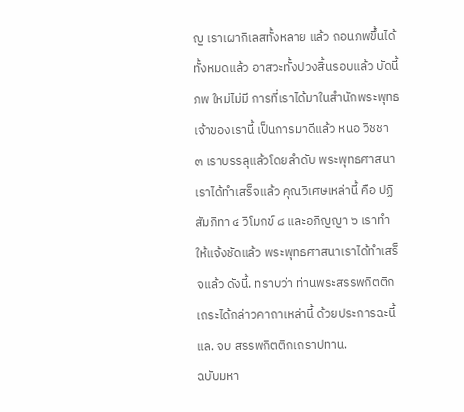ญ เราเผากิเลสทั้งหลาย แล้ว ถอนภพขึ้นได้ทั้งหมดแล้ว อาสวะทั้งปวงสิ้นรอบแล้ว บัดนี้ ภพ ใหม่ไม่มี การที่เราได้มาในสำนักพระพุทธเจ้าของเรานี้ เป็นการมาดีแล้ว หนอ วิชชา ๓ เราบรรลุแล้วโดยลำดับ พระพุทธศาสนาเราได้ทำเสร็จแล้ว คุณวิเศษเหล่านี้ คือ ปฏิสัมภิทา ๔ วิโมกข์ ๘ และอภิญญา ๖ เราทำ ให้แจ้งชัดแล้ว พระพุทธศาสนาเราได้ทำเสร็จแล้ว ดังนี้. ทราบว่า ท่านพระสรรพกิตติกเถระได้กล่าวคาถาเหล่านี้ ด้วยประการฉะนี้แล. จบ สรรพกิตติกเถราปทาน.
ฉบับมหา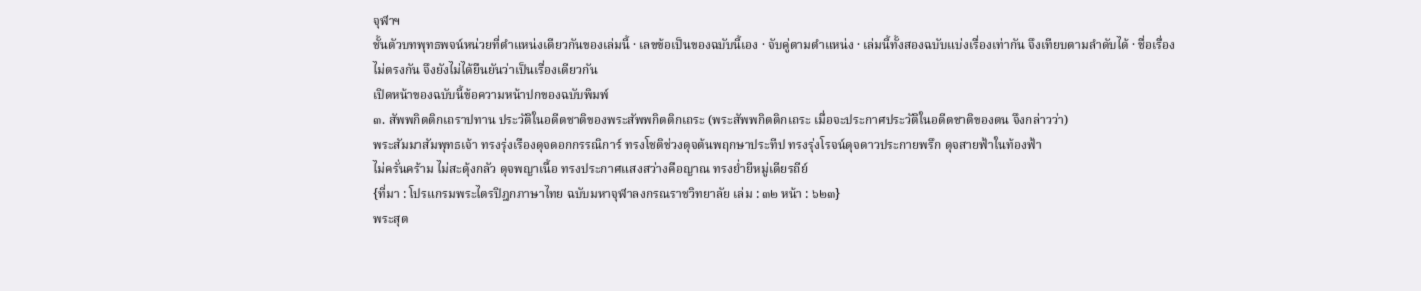จุฬาฯ
ชั้นตัวบทพุทธพจน์หน่วยที่ตำแหน่งเดียวกันของเล่มนี้ · เลขข้อเป็นของฉบับนี้เอง · จับคู่ตามตำแหน่ง · เล่มนี้ทั้งสองฉบับแบ่งเรื่องเท่ากัน จึงเทียบตามลำดับได้ · ชื่อเรื่องไม่ตรงกัน จึงยังไม่ได้ยืนยันว่าเป็นเรื่องเดียวกัน
เปิดหน้าของฉบับนี้ข้อความหน้าปกของฉบับพิมพ์
๓. สัพพกิตติกเถราปทาน ประวัติในอดีตชาติของพระสัพพกิตติกเถระ (พระสัพพกิตติกเถระ เมื่อจะประกาศประวัติในอดีตชาติของตน จึงกล่าวว่า)
พระสัมมาสัมพุทธเจ้า ทรงรุ่งเรืองดุจดอกกรรณิการ์ ทรงโชติช่วงดุจต้นพฤกษาประทีป ทรงรุ่งโรจน์ดุจดาวประกายพรึก ดุจสายฟ้าในท้องฟ้า
ไม่ครั่นคร้าม ไม่สะดุ้งกลัว ดุจพญาเนื้อ ทรงประกาศแสงสว่างคือญาณ ทรงย่ำยีหมู่เดียรถีย์
{ที่มา : โปรแกรมพระไตรปิฎกภาษาไทย ฉบับมหาจุฬาลงกรณราชวิทยาลัย เล่ม : ๓๒ หน้า : ๖๒๓}
พระสุต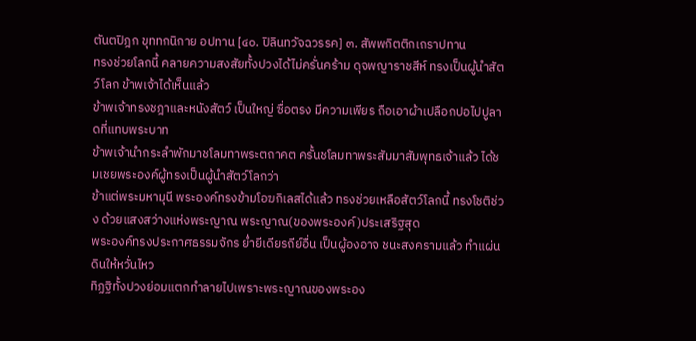ตันตปิฎก ขุททกนิกาย อปทาน [๔๐. ปิลินทวัจฉวรรค] ๓. สัพพกิตติกเถราปทาน
ทรงช่วยโลกนี้ คลายความสงสัยทั้งปวงได้ไม่ครั่นคร้าม ดุจพญาราชสีห์ ทรงเป็นผู้นำสัตว์โลก ข้าพเจ้าได้เห็นแล้ว
ข้าพเจ้าทรงชฎาและหนังสัตว์ เป็นใหญ่ ซื่อตรง มีความเพียร ถือเอาผ้าเปลือกปอไปปูลาดที่แทบพระบาท
ข้าพเจ้านำกระลำพักมาชโลมทาพระตถาคต ครั้นชโลมทาพระสัมมาสัมพุทธเจ้าแล้ว ได้ชมเชยพระองค์ผู้ทรงเป็นผู้นำสัตว์โลกว่า
ข้าแต่พระมหามุนี พระองค์ทรงข้ามโอฆกิเลสได้แล้ว ทรงช่วยเหลือสัตว์โลกนี้ ทรงโชติช่วง ด้วยแสงสว่างแห่งพระญาณ พระญาณ(ของพระองค์)ประเสริฐสุด
พระองค์ทรงประกาศธรรมจักร ย่ำยีเดียรถีย์อื่น เป็นผู้องอาจ ชนะสงครามแล้ว ทำแผ่นดินให้หวั่นไหว
ทิฏฐิทั้งปวงย่อมแตกทำลายไปเพราะพระญาณของพระอง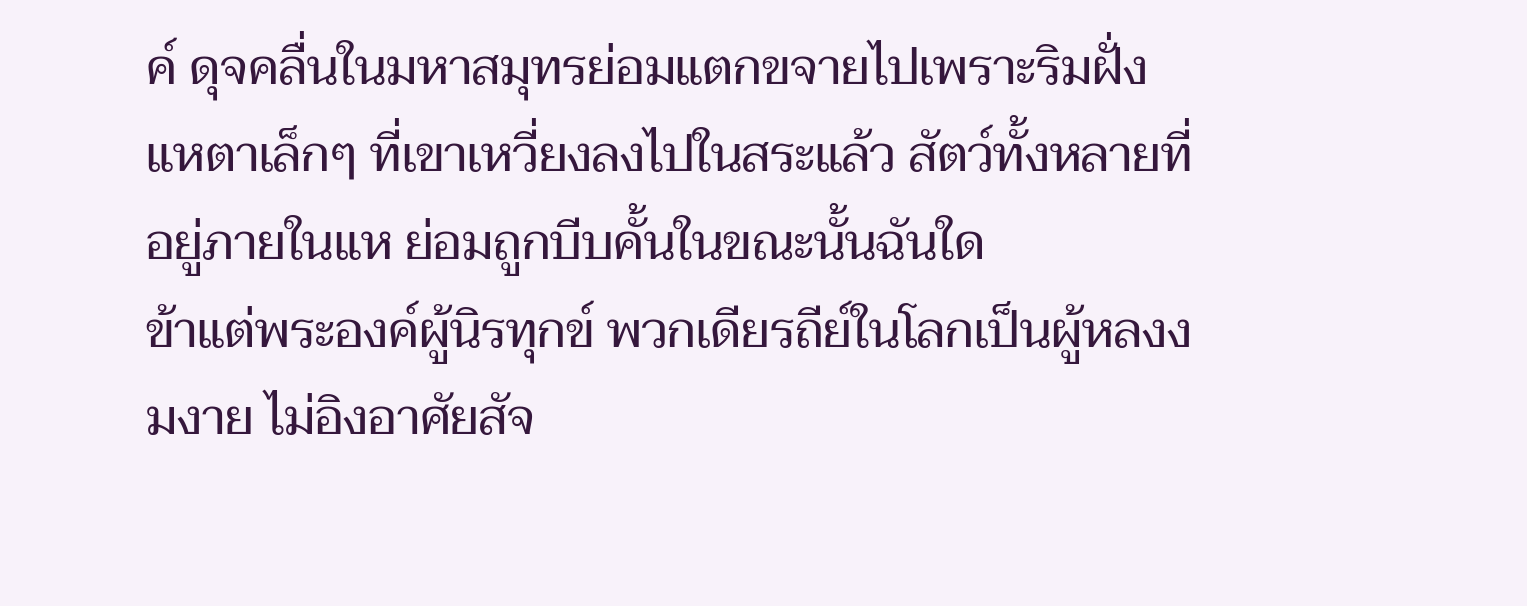ค์ ดุจคลื่นในมหาสมุทรย่อมแตกขจายไปเพราะริมฝั่ง
แหตาเล็กๆ ที่เขาเหวี่ยงลงไปในสระแล้ว สัตว์ทั้งหลายที่อยู่ภายในแห ย่อมถูกบีบคั้นในขณะนั้นฉันใด
ข้าแต่พระองค์ผู้นิรทุกข์ พวกเดียรถีย์ในโลกเป็นผู้หลงงมงาย ไม่อิงอาศัยสัจ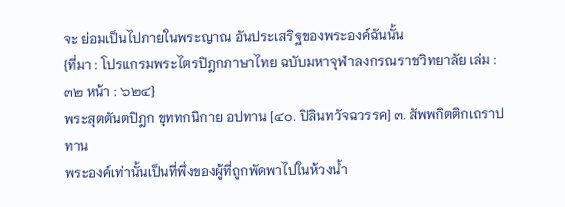จะ ย่อมเป็นไปภายในพระญาณ อันประเสริฐของพระองค์ฉันนั้น
{ที่มา : โปรแกรมพระไตรปิฎกภาษาไทย ฉบับมหาจุฬาลงกรณราชวิทยาลัย เล่ม : ๓๒ หน้า : ๖๒๔}
พระสุตตันตปิฎก ขุททกนิกาย อปทาน [๔๐. ปิลินทวัจฉวรรค] ๓. สัพพกิตติกเถราปทาน
พระองค์เท่านั้นเป็นที่พึ่งของผู้ที่ถูกพัดพาไปในห้วงน้ำ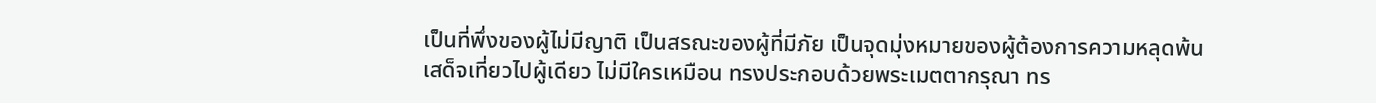เป็นที่พึ่งของผู้ไม่มีญาติ เป็นสรณะของผู้ที่มีภัย เป็นจุดมุ่งหมายของผู้ต้องการความหลุดพ้น
เสด็จเที่ยวไปผู้เดียว ไม่มีใครเหมือน ทรงประกอบด้วยพระเมตตากรุณา ทร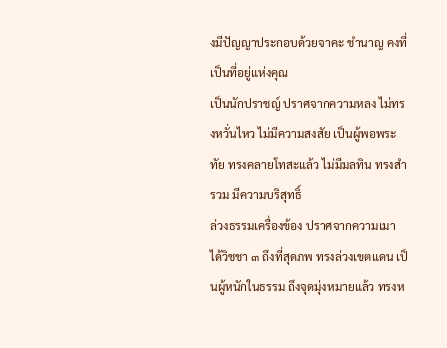งมีปัญญาประกอบด้วยจาคะ ชำนาญ คงที่ เป็นที่อยู่แห่งคุณ
เป็นนักปราชญ์ ปราศจากความหลง ไม่ทรงหวั่นไหว ไม่มีความสงสัย เป็นผู้พอพระทัย ทรงคลายโทสะแล้ว ไม่มีมลทิน ทรงสำรวม มีความบริสุทธิ์
ล่วงธรรมเครื่องข้อง ปราศจากความเมา ได้วิชชา ๓ ถึงที่สุดภพ ทรงล่วงเขตแดน เป็นผู้หนักในธรรม ถึงจุดมุ่งหมายแล้ว ทรงห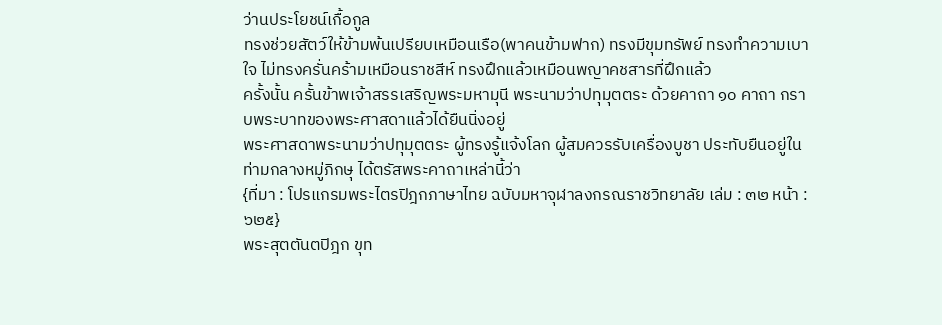ว่านประโยชน์เกื้อกูล
ทรงช่วยสัตว์ให้ข้ามพ้นเปรียบเหมือนเรือ(พาคนข้ามฟาก) ทรงมีขุมทรัพย์ ทรงทำความเบาใจ ไม่ทรงครั่นคร้ามเหมือนราชสีห์ ทรงฝึกแล้วเหมือนพญาคชสารที่ฝึกแล้ว
ครั้งนั้น ครั้นข้าพเจ้าสรรเสริญพระมหามุนี พระนามว่าปทุมุตตระ ด้วยคาถา ๑๐ คาถา กราบพระบาทของพระศาสดาแล้วได้ยืนนิ่งอยู่
พระศาสดาพระนามว่าปทุมุตตระ ผู้ทรงรู้แจ้งโลก ผู้สมควรรับเครื่องบูชา ประทับยืนอยู่ในท่ามกลางหมู่ภิกษุ ได้ตรัสพระคาถาเหล่านี้ว่า
{ที่มา : โปรแกรมพระไตรปิฎกภาษาไทย ฉบับมหาจุฬาลงกรณราชวิทยาลัย เล่ม : ๓๒ หน้า : ๖๒๕}
พระสุตตันตปิฎก ขุท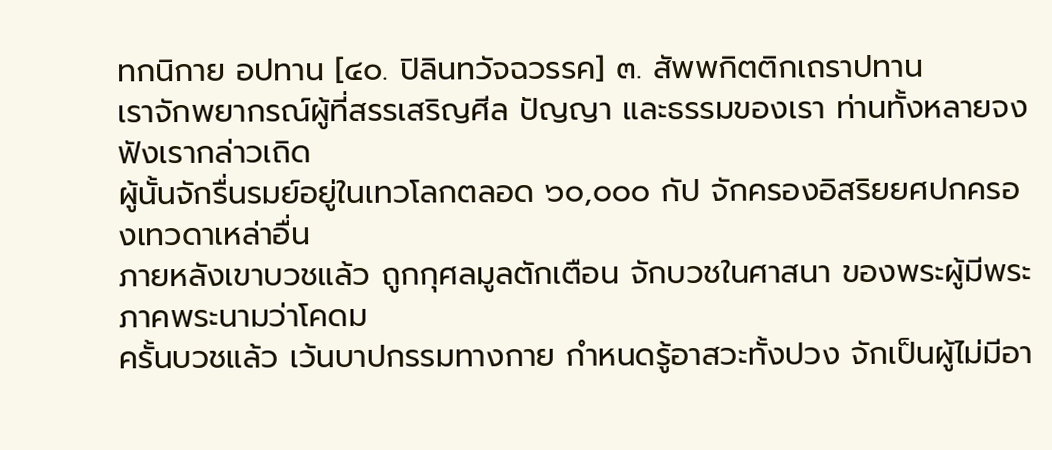ทกนิกาย อปทาน [๔๐. ปิลินทวัจฉวรรค] ๓. สัพพกิตติกเถราปทาน
เราจักพยากรณ์ผู้ที่สรรเสริญศีล ปัญญา และธรรมของเรา ท่านทั้งหลายจงฟังเรากล่าวเถิด
ผู้นั้นจักรื่นรมย์อยู่ในเทวโลกตลอด ๖๐,๐๐๐ กัป จักครองอิสริยยศปกครองเทวดาเหล่าอื่น
ภายหลังเขาบวชแล้ว ถูกกุศลมูลตักเตือน จักบวชในศาสนา ของพระผู้มีพระภาคพระนามว่าโคดม
ครั้นบวชแล้ว เว้นบาปกรรมทางกาย กำหนดรู้อาสวะทั้งปวง จักเป็นผู้ไม่มีอา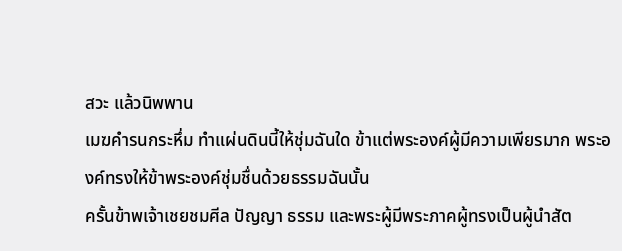สวะ แล้วนิพพาน
เมฆคำรนกระหึ่ม ทำแผ่นดินนี้ให้ชุ่มฉันใด ข้าแต่พระองค์ผู้มีความเพียรมาก พระองค์ทรงให้ข้าพระองค์ชุ่มชื่นด้วยธรรมฉันนั้น
ครั้นข้าพเจ้าเชยชมศีล ปัญญา ธรรม และพระผู้มีพระภาคผู้ทรงเป็นผู้นำสัต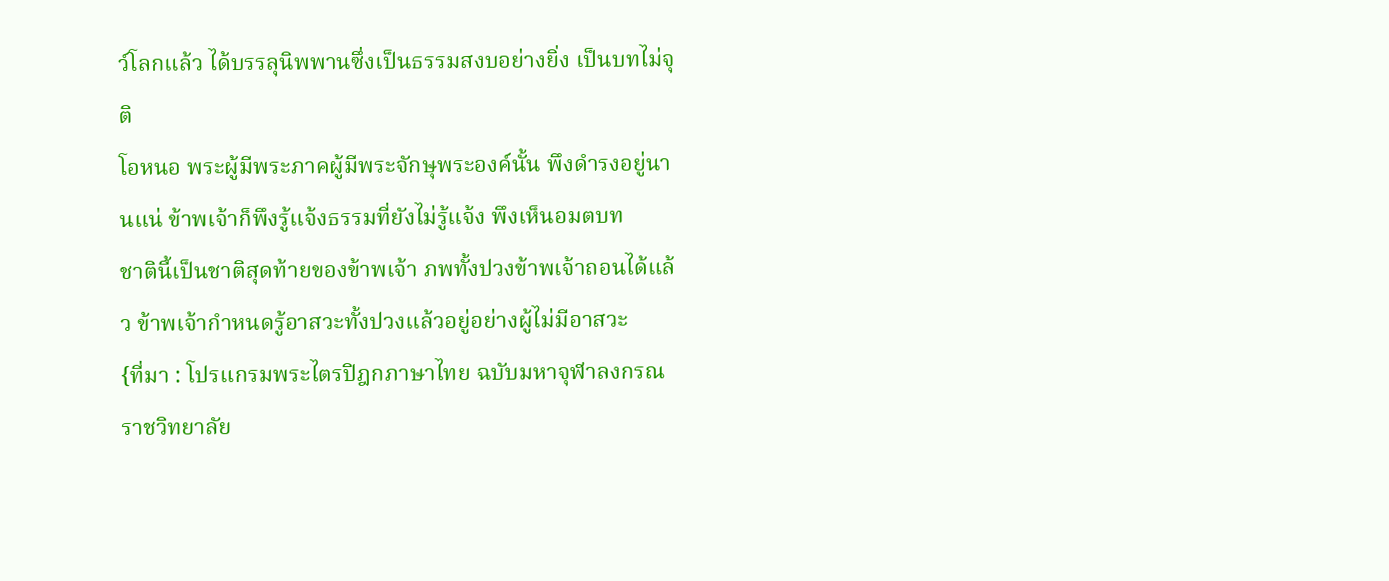ว์โลกแล้ว ได้บรรลุนิพพานซึ่งเป็นธรรมสงบอย่างยิ่ง เป็นบทไม่จุติ
โอหนอ พระผู้มีพระภาคผู้มีพระจักษุพระองค์นั้น พึงดำรงอยู่นานแน่ ข้าพเจ้าก็พึงรู้แจ้งธรรมที่ยังไม่รู้แจ้ง พึงเห็นอมตบท
ชาตินี้เป็นชาติสุดท้ายของข้าพเจ้า ภพทั้งปวงข้าพเจ้าถอนได้แล้ว ข้าพเจ้ากำหนดรู้อาสวะทั้งปวงแล้วอยู่อย่างผู้ไม่มีอาสวะ
{ที่มา : โปรแกรมพระไตรปิฎกภาษาไทย ฉบับมหาจุฬาลงกรณราชวิทยาลัย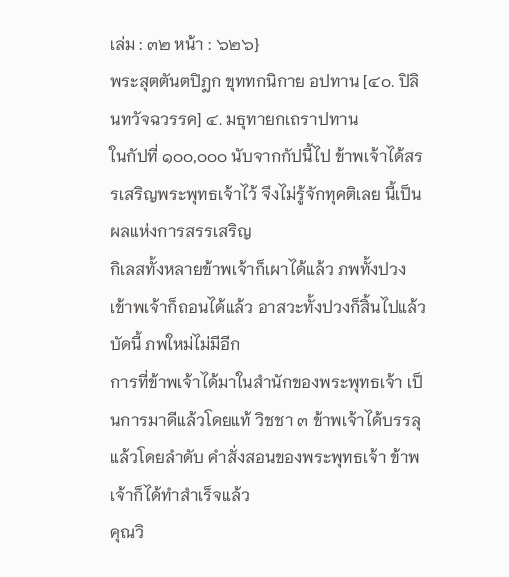เล่ม : ๓๒ หน้า : ๖๒๖}
พระสุตตันตปิฎก ขุททกนิกาย อปทาน [๔๐. ปิลินทวัจฉวรรค] ๔. มธุทายกเถราปทาน
ในกัปที่ ๑๐๐,๐๐๐ นับจากกัปนี้ไป ข้าพเจ้าได้สรรเสริญพระพุทธเจ้าไว้ จึงไม่รู้จักทุคติเลย นี้เป็นผลแห่งการสรรเสริญ
กิเลสทั้งหลายข้าพเจ้าก็เผาได้แล้ว ภพทั้งปวงเข้าพเจ้าก็ถอนได้แล้ว อาสวะทั้งปวงก็สิ้นไปแล้ว บัดนี้ ภพใหม่ไม่มีอีก
การที่ข้าพเจ้าได้มาในสำนักของพระพุทธเจ้า เป็นการมาดีแล้วโดยแท้ วิชชา ๓ ข้าพเจ้าได้บรรลุแล้วโดยลำดับ คำสั่งสอนของพระพุทธเจ้า ข้าพเจ้าก็ได้ทำสำเร็จแล้ว
คุณวิ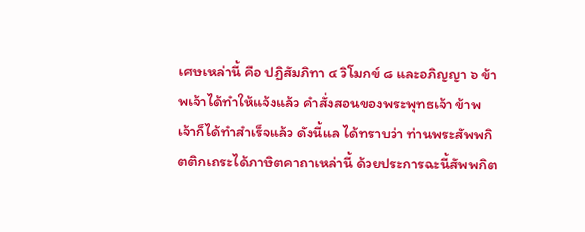เศษเหล่านี้ คือ ปฏิสัมภิทา ๔ วิโมกข์ ๘ และอภิญญา ๖ ข้าพเจ้าได้ทำให้แจ้งแล้ว คำสั่งสอนของพระพุทธเจ้า ข้าพเจ้าก็ได้ทำสำเร็จแล้ว ดังนี้แล ได้ทราบว่า ท่านพระสัพพกิตติกเถระได้ภาษิตคาถาเหล่านี้ ด้วยประการฉะนี้สัพพกิต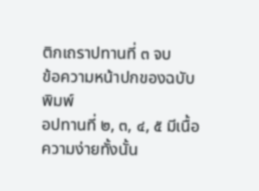ติกเถราปทานที่ ๓ จบ
ข้อความหน้าปกของฉบับพิมพ์
อปทานที่ ๒, ๓, ๔, ๕ มีเนื้อความง่ายทั้งนั้น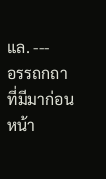แล. ---
อรรถกถาที่มีมาก่อนหน้า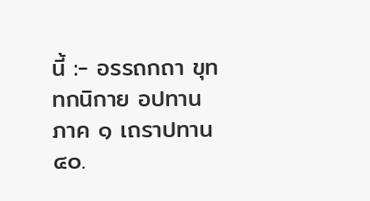นี้ :- อรรถกถา ขุททกนิกาย อปทาน ภาค ๑ เถราปทาน ๔๐.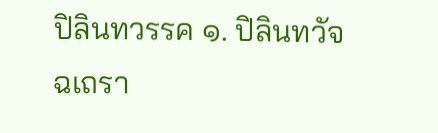ปิลินทวรรค ๑. ปิลินทวัจฉเถรา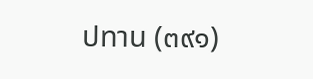ปทาน (๓๙๑)